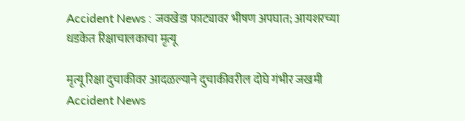Accident News : जवखेडा फाट्यावर भीषण अपघात; आयशरच्या धडकेत रिक्षाचालकाचा मृत्यू

मृत्यू रिक्षा दुचाकीवर आदळल्याने दुचाकीवरील दोघे गंभीर जखमी
Accident News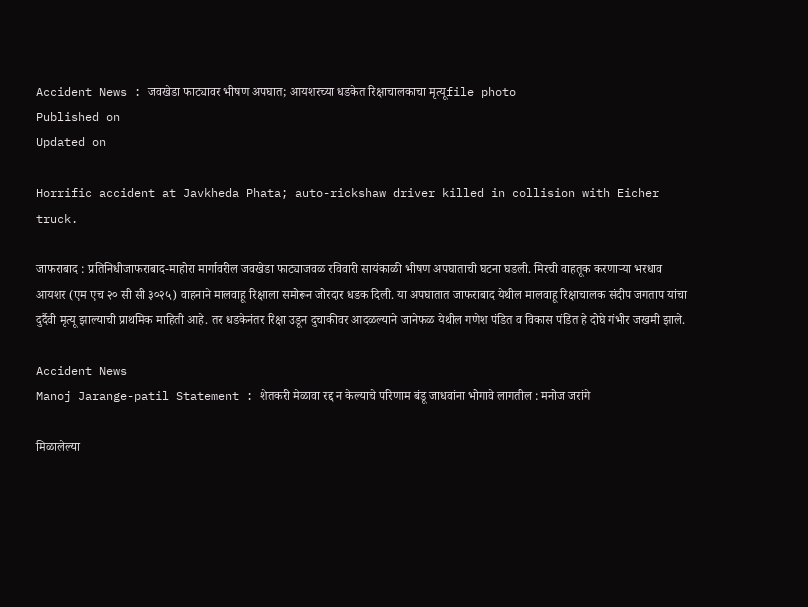Accident News : जवखेडा फाट्यावर भीषण अपघात; आयशरच्या धडकेत रिक्षाचालकाचा मृत्यूfile photo
Published on
Updated on

Horrific accident at Javkheda Phata; auto-rickshaw driver killed in collision with Eicher truck.

जाफराबाद : प्रतिनिधीजाफराबाद-माहोरा मार्गावरील जवखेडा फाट्याजवळ रविवारी सायंकाळी भीषण अपघाताची घटना घडली. मिरची वाहतूक करणाऱ्या भरधाव आयशर (एम एच २० सी सी ३०२५) वाहनाने मालवाहू रिक्षाला समोरून जोरदार धडक दिली. या अपघातात जाफराबाद येथील मालवाहू रिक्षाचालक संदीप जगताप यांचा दुर्दैवी मृत्यू झाल्याची प्राथमिक माहिती आहे. तर धडकेनंतर रिक्षा उडून दुचाकीवर आदळल्याने जानेफळ येथील गणेश पंडित व विकास पंडित हे दोघे गंभीर जखमी झाले.

Accident News
Manoj Jarange-patil Statement : शेतकरी मेळावा रद्द न केल्याचे परिणाम बंडू जाधवांना भोगावे लागतील : मनोज जरांगे

मिळालेल्या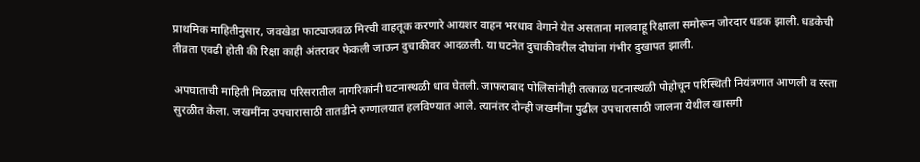प्राथमिक माहितीनुसार, जवखेडा फाट्याजवळ मिरची वाहतूक करणारे आयशर वाहन भरधाव वेगाने येत असताना मालवाहू रिक्षाला समोरून जोरदार धडक झाली. धडकेची तीव्रता एवढी होती की रिक्षा काही अंतरावर फेकली जाऊन दुचाकीवर आदळली. या घटनेत दुचाकीवरील दोघांना गंभीर दुखापत झाली.

अपघाताची माहिती मिळताच परिसरातील नागरिकांनी घटनास्थळी धाव घेतली. जाफराबाद पोलिसांनीही तत्काळ घटनास्थळी पोहोचून परिस्थिती नियंत्रणात आणली व रस्ता सुरळीत केला. जखमींना उपचारासाठी तातडीने रुग्णालयात हलविण्यात आले. त्यानंतर दोन्ही जखमींना पुढील उपचारासाठी जालना येथील खासगी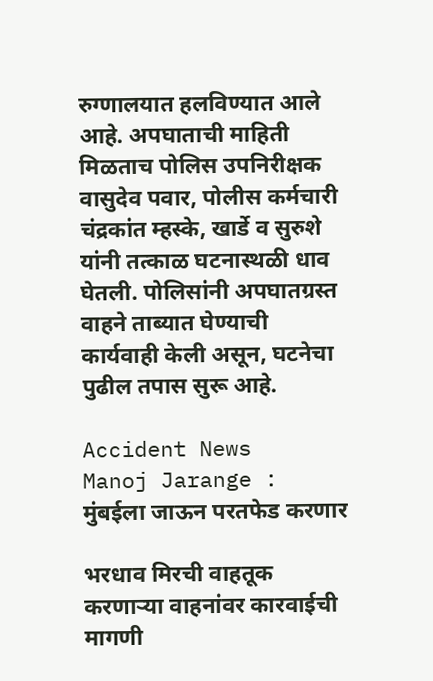रुग्णालयात हलविण्यात आले आहे. अपघाताची माहिती मिळताच पोलिस उपनिरीक्षक वासुदेव पवार, पोलीस कर्मचारी चंद्रकांत म्हस्के, खार्डे व सुरुशे यांनी तत्काळ घटनास्थळी धाव घेतली. पोलिसांनी अपघातग्रस्त वाहने ताब्यात घेण्याची कार्यवाही केली असून, घटनेचा पुढील तपास सुरू आहे.

Accident News
Manoj Jarange : मुंबईला जाऊन परतफेड करणार

भरधाव मिरची वाहतूक करणाऱ्या वाहनांवर कारवाईची मागणी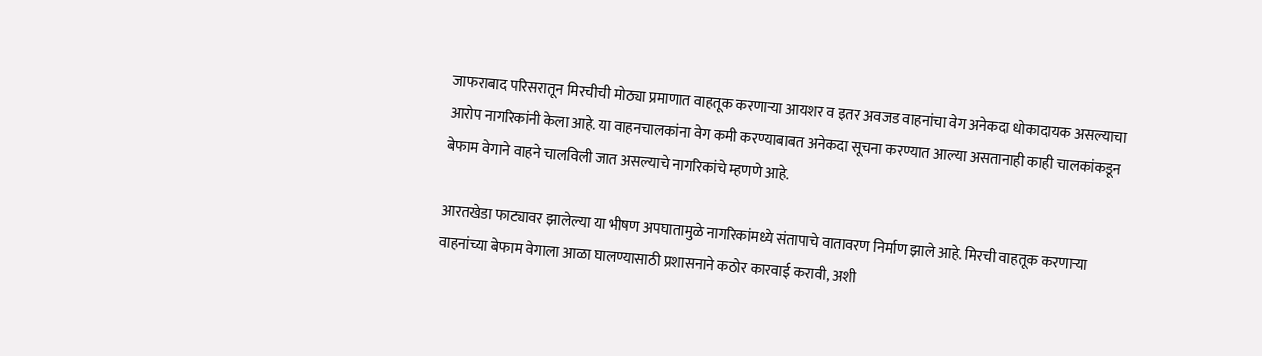जाफराबाद परिसरातून मिरचीची मोठ्या प्रमाणात वाहतूक करणाऱ्या आयशर व इतर अवजड वाहनांचा वेग अनेकदा धोकादायक असल्याचा आरोप नागरिकांनी केला आहे. या वाहनचालकांना वेग कमी करण्याबाबत अनेकदा सूचना करण्यात आल्या असतानाही काही चालकांकडून बेफाम वेगाने वाहने चालविली जात असल्याचे नागरिकांचे म्हणणे आहे.

आरतखेडा फाट्यावर झालेल्या या भीषण अपघातामुळे नागरिकांमध्ये संतापाचे वातावरण निर्माण झाले आहे. मिरची वाहतूक करणाऱ्या वाहनांच्या बेफाम वेगाला आळा घालण्यासाठी प्रशासनाने कठोर कारवाई करावी, अशी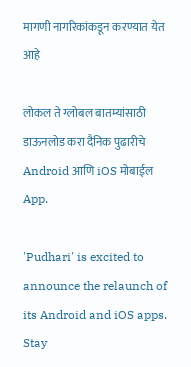मागणी नागरिकांकडून करण्यात येत आहे

लोकल ते ग्लोबल बातम्यांसाठी डाऊनलोड करा दैनिक पुढारीचे Android आणि iOS मोबाईल App.

'Pudhari' is excited to announce the relaunch of its Android and iOS apps. Stay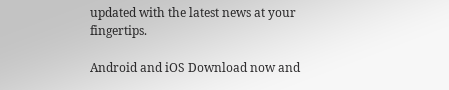updated with the latest news at your fingertips.

Android and iOS Download now and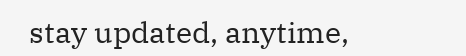stay updated, anytime,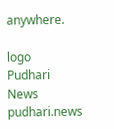anywhere.

logo
Pudhari News
pudhari.news